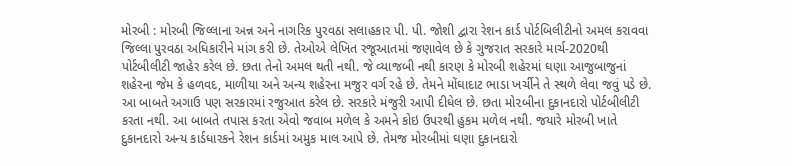મોરબી : મોરબી જિલ્લાના અન્ન અને નાગરિક પુરવઠા સલાહકાર પી. પી. જોશી દ્વારા રેશન કાર્ડ પોર્ટબિલીટીનો અમલ કરાવવા જિલ્લા પુરવઠા અધિકારીને માંગ કરી છે. તેઓએ લેખિત રજૂઆતમાં જણાવેલ છે કે ગુજરાત સરકારે માર્ચ-2020થી પોર્ટબીલીટી જાહેર કરેલ છે. છતા તેનો અમલ થતી નથી. જે વ્યાજબી નથી કારણ કે મોરબી શહેરમાં ઘણા આજુબાજુનાં શહેરના જેમ કે હળવદ, માળીયા અને અન્ય શહેરના મજુર વર્ગ રહે છે. તેમને મોંઘાદાટ ભાડા ખર્ચીને તે સ્થળે લેવા જવું પડે છે. આ બાબતે અગાઉ પણ સરકારમાં રજુઆત કરેલ છે. સરકારે મંજુરી આપી દીધેલ છે. છતા મો૨બીના દુકાનદારો પોર્ટબીલીટી કરતા નથી. આ બાબતે તપાસ કરતા એવો જવાબ મળેલ કે અમને કોઇ ઉપરથી હુકમ મળેલ નથી. જયારે મોરબી ખાતે દુકાનદારો અન્ય કાર્ડધારકને રેશન કાર્ડમાં અમુક માલ આપે છે. તેમજ મોરબીમાં ઘણા દુકાનદારો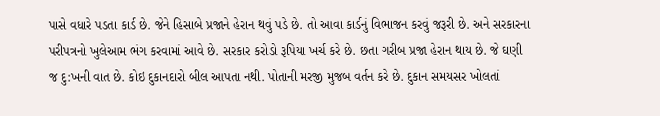પાસે વધારે પડતા કાર્ડ છે. જેને હિસાબે પ્રજાને હેરાન થવું પડે છે. તો આવા કાર્ડનું વિભાજન કરવું જરૂરી છે. અને સરકારના પરીપત્રનો ખુલેઆમ ભંગ કરવામાં આવે છે. સરકાર કરોડો રૂપિયા ખર્ચ કરે છે. છતા ગરીબ પ્રજા હેરાન થાય છે. જે ઘણી જ દુ:ખની વાત છે. કોઇ દુકાનદારો બીલ આપતા નથી. પોતાની મરજી મુજબ વર્તન કરે છે. દુકાન સમયસર ખોલતાં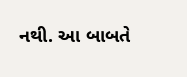નથી. આ બાબતે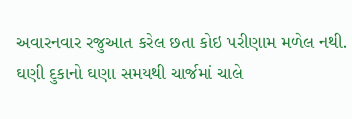અવારનવાર રજુઆત કરેલ છતા કોઇ પરીણામ મળેલ નથી. ઘણી દુકાનો ઘણા સમયથી ચાર્જમાં ચાલે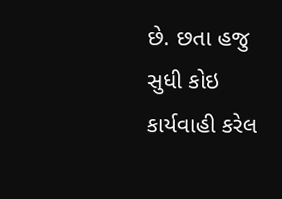છે. છતા હજુ સુધી કોઇ કાર્યવાહી કરેલ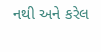નથી અને કરેલ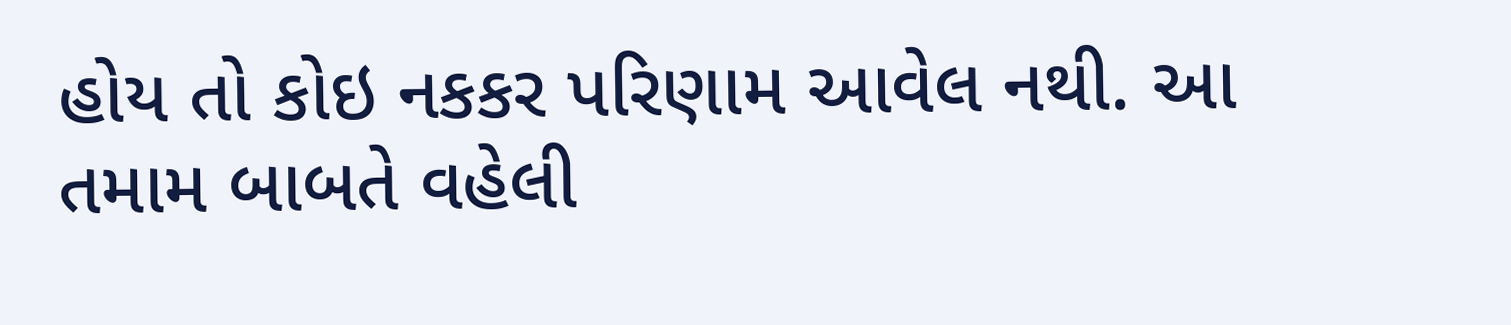હોય તો કોઇ નકકર પરિણામ આવેલ નથી. આ તમામ બાબતે વહેલી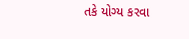તકે યોગ્ય કરવા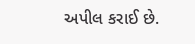અપીલ કરાઈ છે.